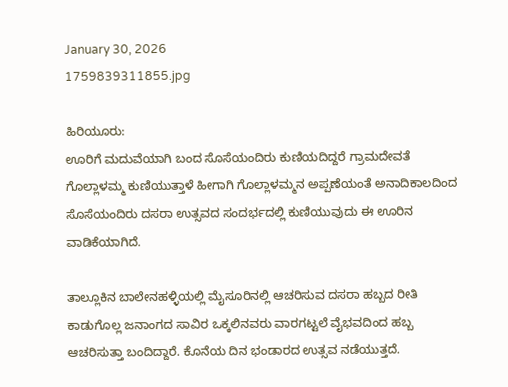January 30, 2026
1759839311855.jpg

ಹಿರಿಯೂರು:
ಊರಿಗೆ ಮದುವೆಯಾಗಿ ಬಂದ ಸೊಸೆಯಂದಿರು ಕುಣಿಯದಿದ್ದರೆ ಗ್ರಾಮದೇವತೆ ಗೊಲ್ಲಾಳಮ್ಮ ಕುಣಿಯುತ್ತಾಳೆ ಹೀಗಾಗಿ ಗೊಲ್ಲಾಳಮ್ಮನ ಅಪ್ಪಣೆಯಂತೆ ಅನಾದಿಕಾಲದಿಂದ ಸೊಸೆಯಂದಿರು ದಸರಾ ಉತ್ಸವದ ಸಂದರ್ಭದಲ್ಲಿ ಕುಣಿಯುವುದು ಈ ಊರಿನ ವಾಡಿಕೆಯಾಗಿದೆ.

ತಾಲ್ಲೂಕಿನ ಬಾಲೇನಹಳ್ಳಿಯಲ್ಲಿ ಮೈಸೂರಿನಲ್ಲಿ ಆಚರಿಸುವ ದಸರಾ ಹಬ್ಬದ ರೀತಿ ಕಾಡುಗೊಲ್ಲ ಜನಾಂಗದ ಸಾವಿರ ಒಕ್ಕಲಿನವರು ವಾರಗಟ್ಟಲೆ ವೈಭವದಿಂದ ಹಬ್ಬ ಆಚರಿಸುತ್ತಾ ಬಂದಿದ್ದಾರೆ. ಕೊನೆಯ ದಿನ ಭಂಡಾರದ ಉತ್ಸವ ನಡೆಯುತ್ತದೆ.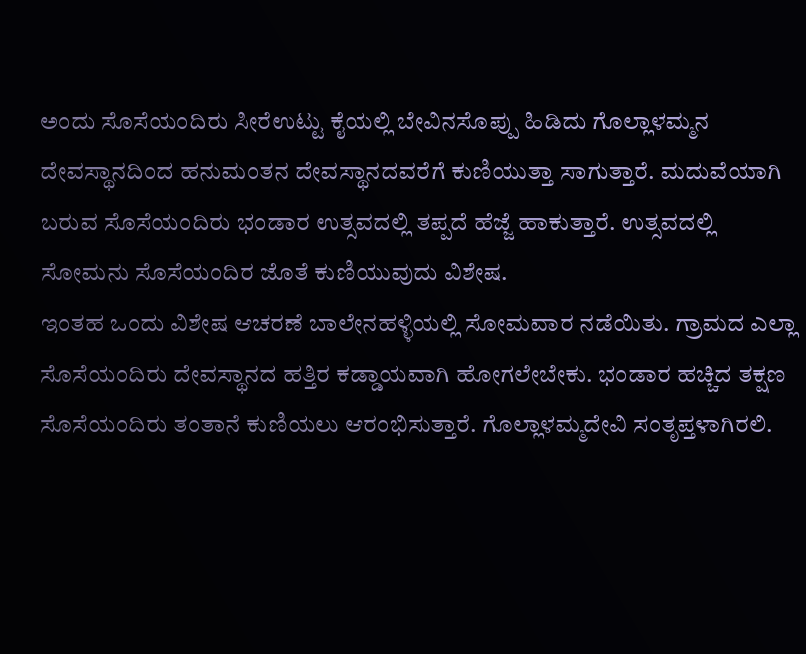ಅಂದು ಸೊಸೆಯಂದಿರು ಸೀರೆಉಟ್ಟು ಕೈಯಲ್ಲಿ ಬೇವಿನಸೊಪ್ಪು ಹಿಡಿದು ಗೊಲ್ಲಾಳಮ್ಮನ ದೇವಸ್ಥಾನದಿಂದ ಹನುಮಂತನ ದೇವಸ್ಥಾನದವರೆಗೆ ಕುಣಿಯುತ್ತಾ ಸಾಗುತ್ತಾರೆ. ಮದುವೆಯಾಗಿ ಬರುವ ಸೊಸೆಯಂದಿರು ಭಂಡಾರ ಉತ್ಸವದಲ್ಲಿ ತಪ್ಪದೆ ಹೆಜ್ಜೆ ಹಾಕುತ್ತಾರೆ. ಉತ್ಸವದಲ್ಲಿ ಸೋಮನು ಸೊಸೆಯಂದಿರ ಜೊತೆ ಕುಣಿಯುವುದು ವಿಶೇಷ.
ಇಂತಹ ಒಂದು ವಿಶೇಷ ಆಚರಣೆ ಬಾಲೇನಹಳ್ಳಿಯಲ್ಲಿ ಸೋಮವಾರ ನಡೆಯಿತು. ಗ್ರಾಮದ ಎಲ್ಲಾ ಸೊಸೆಯಂದಿರು ದೇವಸ್ಥಾನದ ಹತ್ತಿರ ಕಡ್ಡಾಯವಾಗಿ ಹೋಗಲೇಬೇಕು. ಭಂಡಾರ ಹಚ್ಚಿದ ತಕ್ಷಣ ಸೊಸೆಯಂದಿರು ತಂತಾನೆ ಕುಣಿಯಲು ಆರಂಭಿಸುತ್ತಾರೆ. ಗೊಲ್ಲಾಳಮ್ಮದೇವಿ ಸಂತೃಪ್ತಳಾಗಿರಲಿ.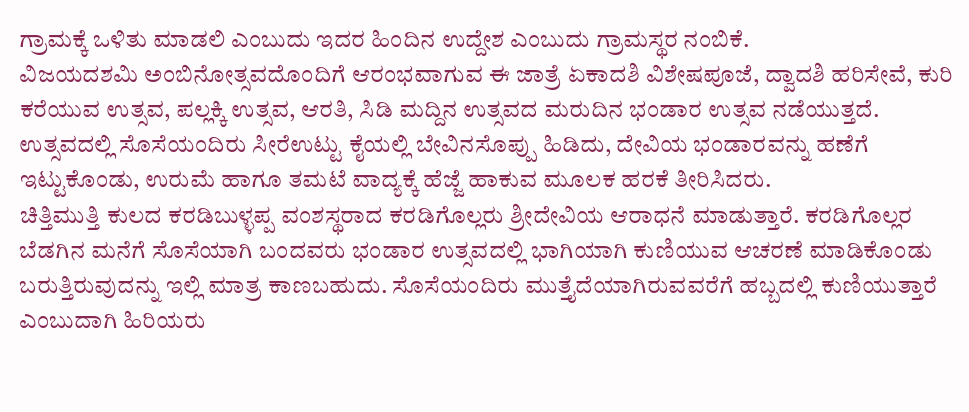ಗ್ರಾಮಕ್ಕೆ ಒಳಿತು ಮಾಡಲಿ ಎಂಬುದು ಇದರ ಹಿಂದಿನ ಉದ್ದೇಶ ಎಂಬುದು ಗ್ರಾಮಸ್ಥರ ನಂಬಿಕೆ.
ವಿಜಯದಶಮಿ ಅಂಬಿನೋತ್ಸವದೊಂದಿಗೆ ಆರಂಭವಾಗುವ ಈ ಜಾತ್ರೆ ಏಕಾದಶಿ ವಿಶೇಷಪೂಜೆ, ದ್ವಾದಶಿ ಹರಿಸೇವೆ, ಕುರಿ ಕರೆಯುವ ಉತ್ಸವ, ಪಲ್ಲಕ್ಕಿ ಉತ್ಸವ, ಆರತಿ, ಸಿಡಿ ಮದ್ದಿನ ಉತ್ಸವದ ಮರುದಿನ ಭಂಡಾರ ಉತ್ಸವ ನಡೆಯುತ್ತದೆ.
ಉತ್ಸವದಲ್ಲಿ ಸೊಸೆಯಂದಿರು ಸೀರೆಉಟ್ಟು ಕೈಯಲ್ಲಿ ಬೇವಿನಸೊಪ್ಪು ಹಿಡಿದು, ದೇವಿಯ ಭಂಡಾರವನ್ನು ಹಣೆಗೆ ಇಟ್ಟುಕೊಂಡು, ಉರುಮೆ ಹಾಗೂ ತಮಟೆ ವಾದ್ಯಕ್ಕೆ ಹೆಜ್ಜೆ ಹಾಕುವ ಮೂಲಕ ಹರಕೆ ತೀರಿಸಿದರು.
ಚಿತ್ತಿಮುತ್ತಿ ಕುಲದ ಕರಡಿಬುಳ್ಳಪ್ಪ ವಂಶಸ್ಥರಾದ ಕರಡಿಗೊಲ್ಲರು ಶ್ರೀದೇವಿಯ ಆರಾಧನೆ ಮಾಡುತ್ತಾರೆ. ಕರಡಿಗೊಲ್ಲರ ಬೆಡಗಿನ ಮನೆಗೆ ಸೊಸೆಯಾಗಿ ಬಂದವರು ಭಂಡಾರ ಉತ್ಸವದಲ್ಲಿ ಭಾಗಿಯಾಗಿ ಕುಣಿಯುವ ಆಚರಣೆ ಮಾಡಿಕೊಂಡು ಬರುತ್ತಿರುವುದನ್ನು ಇಲ್ಲಿ ಮಾತ್ರ ಕಾಣಬಹುದು. ಸೊಸೆಯಂದಿರು ಮುತ್ತೈದೆಯಾಗಿರುವವರೆಗೆ ಹಬ್ಬದಲ್ಲಿ ಕುಣಿಯುತ್ತಾರೆ ಎಂಬುದಾಗಿ ಹಿರಿಯರು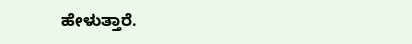ಹೇಳುತ್ತಾರೆ.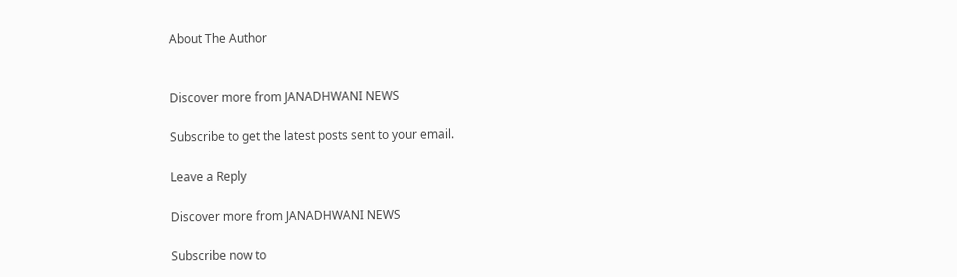About The Author


Discover more from JANADHWANI NEWS

Subscribe to get the latest posts sent to your email.

Leave a Reply

Discover more from JANADHWANI NEWS

Subscribe now to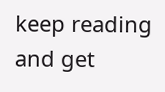keep reading and get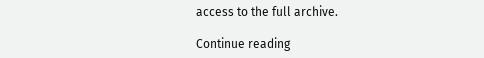access to the full archive.

Continue reading